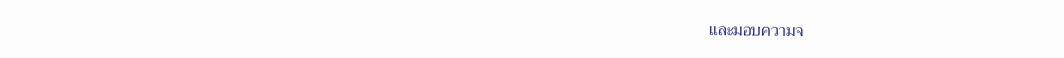และมอบความจ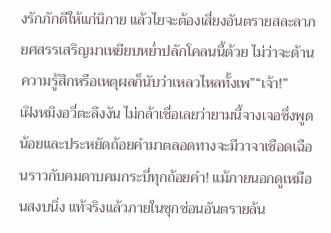งรักภักดีให้แก่นิกาย แล้วไยจะต้องเสี่ยงอันตรายสละลาภยศสรรเสริญมาเหยียบหย่ำปลักโคลนนี้ด้วย ไม่ว่าจะด้านความรู้สึกหรือเหตุผลก็นับว่าเหลวไหลทั้งเพ”“เจ้า!”
เฝิงหมิงอวี่ตะลึงงัน ไม่กล้าเชื่อเลยว่ายามนี้จางเจอซึ่งพูดน้อยและประหยัดถ้อยคำมาตลอดทางจะมีวาจาเชือดเฉือนราวกับคมดาบคมกระบี่ทุกถ้อยคำ! แม้ภายนอกดูเหมือนสงบนิ่ง แท้จริงแล้วภายในซุกซ่อนอันตรายล้น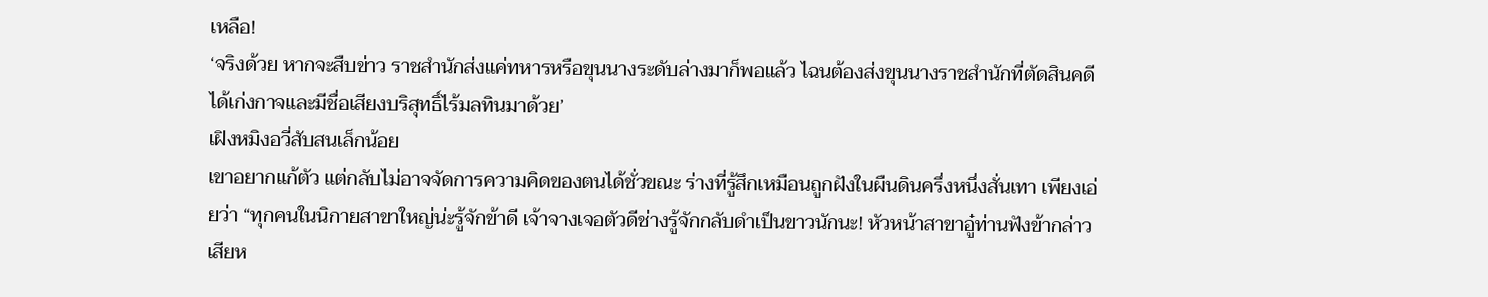เหลือ!
‘จริงด้วย หากจะสืบข่าว ราชสำนักส่งแค่ทหารหรือขุนนางระดับล่างมาก็พอแล้ว ไฉนต้องส่งขุนนางราชสำนักที่ตัดสินคดีได้เก่งกาจและมีชื่อเสียงบริสุทธิ์ไร้มลทินมาด้วย’
เฝิงหมิงอวี่สับสนเล็กน้อย
เขาอยากแก้ตัว แต่กลับไม่อาจจัดการความคิดของตนได้ชั่วขณะ ร่างที่รู้สึกเหมือนถูกฝังในผืนดินครึ่งหนึ่งสั่นเทา เพียงเอ่ยว่า “ทุกคนในนิกายสาขาใหญ่น่ะรู้จักข้าดี เจ้าจางเจอตัวดีช่างรู้จักกลับดำเป็นขาวนักนะ! หัวหน้าสาขาอู๋ท่านฟังข้ากล่าวเสียห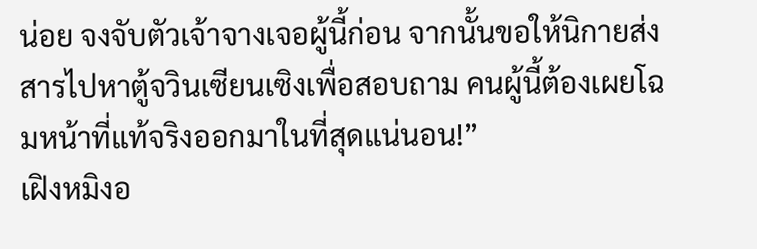น่อย จงจับตัวเจ้าจางเจอผู้นี้ก่อน จากนั้นขอให้นิกายส่งสารไปหาตู้จวินเซียนเซิงเพื่อสอบถาม คนผู้นี้ต้องเผยโฉมหน้าที่แท้จริงออกมาในที่สุดแน่นอน!”
เฝิงหมิงอ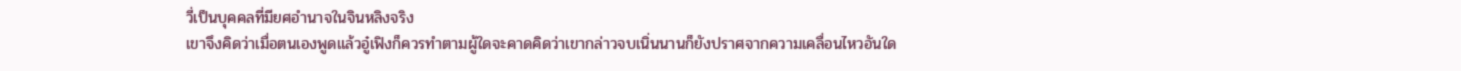วี่เป็นบุคคลที่มียศอำนาจในจินหลิงจริง
เขาจึงคิดว่าเมื่อตนเองพูดแล้วอู๋เฟิงก็ควรทำตามผู้ใดจะคาดคิดว่าเขากล่าวจบเนิ่นนานก็ยังปราศจากความเคลื่อนไหวอันใด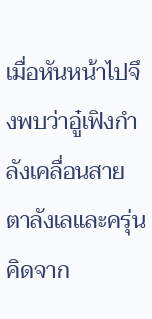เมื่อหันหน้าไปจึงพบว่าอู๋เฟิงกำลังเคลื่อนสายตาลังเลและครุ่นคิดจาก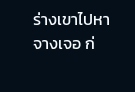ร่างเขาไปหาจางเจอ ก่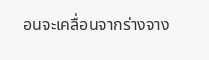อนจะเคลื่อนจากร่างจาง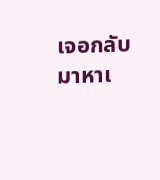เจอกลับมาหาเ